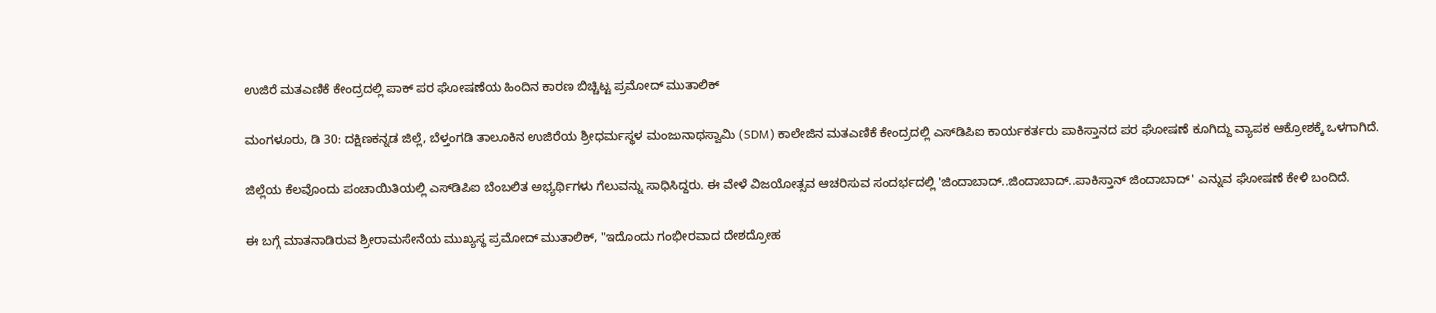ಉಜಿರೆ ಮತಎಣಿಕೆ ಕೇಂದ್ರದಲ್ಲಿ ಪಾಕ್ ಪರ ಘೋಷಣೆಯ ಹಿಂದಿನ ಕಾರಣ ಬಿಚ್ಚಿಟ್ಟ ಪ್ರಮೋದ್ ಮುತಾಲಿಕ್

ಮಂಗಳೂರು, ಡಿ 30: ದಕ್ಷಿಣಕನ್ನಡ ಜಿಲ್ಲೆ, ಬೆಳ್ತಂಗಡಿ ತಾಲೂಕಿನ ಉಜಿರೆಯ ಶ್ರೀಧರ್ಮಸ್ಥಳ ಮಂಜುನಾಥಸ್ವಾಮಿ (SDM) ಕಾಲೇಜಿನ ಮತಎಣಿಕೆ ಕೇಂದ್ರದಲ್ಲಿ ಎಸ್‌ಡಿಪಿಐ ಕಾರ್ಯಕರ್ತರು ಪಾಕಿಸ್ತಾನದ ಪರ ಘೋಷಣೆ ಕೂಗಿದ್ದು ವ್ಯಾಪಕ ಆಕ್ರೋಶಕ್ಕೆ ಒಳಗಾಗಿದೆ.

ಜಿಲ್ಲೆಯ ಕೆಲವೊಂದು ಪಂಚಾಯಿತಿಯಲ್ಲಿ ಎಸ್‌ಡಿಪಿಐ ಬೆಂಬಲಿತ ಅಭ್ಯರ್ಥಿಗಳು ಗೆಲುವನ್ನು ಸಾಧಿಸಿದ್ದರು. ಈ ವೇಳೆ ವಿಜಯೋತ್ಸವ ಆಚರಿಸುವ ಸಂದರ್ಭದಲ್ಲಿ 'ಜಿಂದಾಬಾದ್..ಜಿಂದಾಬಾದ್..ಪಾಕಿಸ್ತಾನ್ ಜಿಂದಾಬಾದ್' ಎನ್ನುವ ಘೋಷಣೆ ಕೇಳಿ ಬಂದಿದೆ.

ಈ ಬಗ್ಗೆ ಮಾತನಾಡಿರುವ ಶ್ರೀರಾಮಸೇನೆಯ ಮುಖ್ಯಸ್ಥ ಪ್ರಮೋದ್ ಮುತಾಲಿಕ್, "ಇದೊಂದು ಗಂಭೀರವಾದ ದೇಶದ್ರೋಹ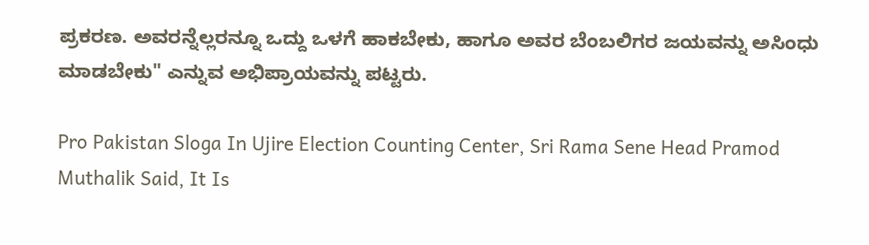ಪ್ರಕರಣ. ಅವರನ್ನೆಲ್ಲರನ್ನೂ ಒದ್ದು ಒಳಗೆ ಹಾಕಬೇಕು, ಹಾಗೂ ಅವರ ಬೆಂಬಲಿಗರ ಜಯವನ್ನು ಅಸಿಂಧು ಮಾಡಬೇಕು" ಎನ್ನುವ ಅಭಿಪ್ರಾಯವನ್ನು ಪಟ್ಟರು.

Pro Pakistan Sloga In Ujire Election Counting Center, Sri Rama Sene Head Pramod Muthalik Said, It Is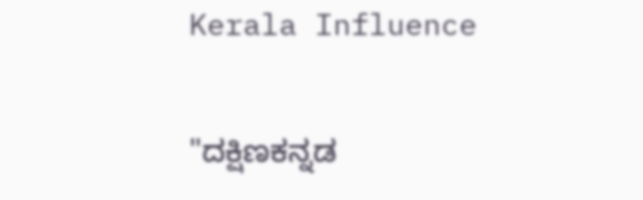Kerala Influence

"ದಕ್ಷಿಣಕನ್ನಡ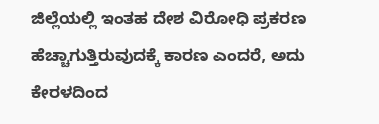ಜಿಲ್ಲೆಯಲ್ಲಿ ಇಂತಹ ದೇಶ ವಿರೋಧಿ ಪ್ರಕರಣ ಹೆಚ್ಚಾಗುತ್ತಿರುವುದಕ್ಕೆ ಕಾರಣ ಎಂದರೆ, ಅದು ಕೇರಳದಿಂದ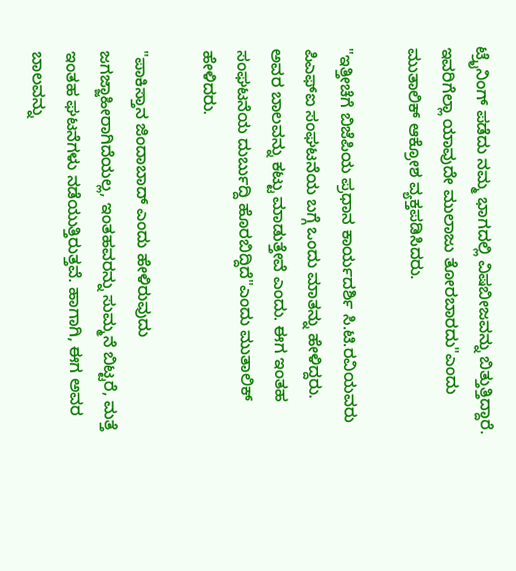ಟ್ರೈನಿಂಗ್ ಪಡೆದು ನಮ್ಮ ಭಾಗದಲ್ಲಿ ವಿಷಬೀಜವನ್ನು ಬಿತ್ತುತ್ತಿದ್ದಾರೆ. ಇವರಿಗೆಲ್ಲಾ ಯಾವುದೇ ಮುಲಾಜು ತೋರಬಾರದು"ಎಂದು ಮುತಾಲಿಕ್ ಆಕ್ರೋಶ ವ್ಯಕ್ತಪಡಿಸಿದರು.

"ಇತ್ತೀಚೆಗೆ ಬಿಜೆಪಿಯ ಪ್ರಧಾನ ಕಾರ್ಯದರ್ಶಿ ಸಿ.ಟಿ.ರವಿಯವರು ಪಿಎಫ್ಐ ಸಂಘಟನೆಯ ಬಗ್ಗೆ ಒಂದು ಮಾತನ್ನು ಹೇಳಿದ್ದರು. ಅವರ ಬಾಲವನ್ನು ಕಟ್ಟು ಮಾಡುತ್ತೇವೆ ಎಂದು. ಈಗ ಇಂತಹ ಸಂಘಟನೆಯ ದುರ್ಬುದ್ದಿ ಹೊರಬಿದ್ದಿದೆ"ಎಂದು ಮುತಾಲಿಕ್ ಹೇಳಿದರು.

"ಪಾಕಿಸ್ತಾನ ಜಿಂದಾಬಾದ್ ಎಂದು ಹೇಳಿರುವುದು ಜಗಜ್ಜಾಹೀರಾಗಿದೆಯಲ್ಲ, ಇಂತಹವರನ್ನು ಸುಮ್ಮನೆ ಬಿಟ್ಟರೆ, ಮತ್ತೆ ಇಂತಹ ಘಟನೆಗಳು ನಡೆಯುತ್ತಿರುತ್ತವೆ. ಹಾಗಾಗಿ, ಈಗ ಅವರ ಬಾಲವನ್ನು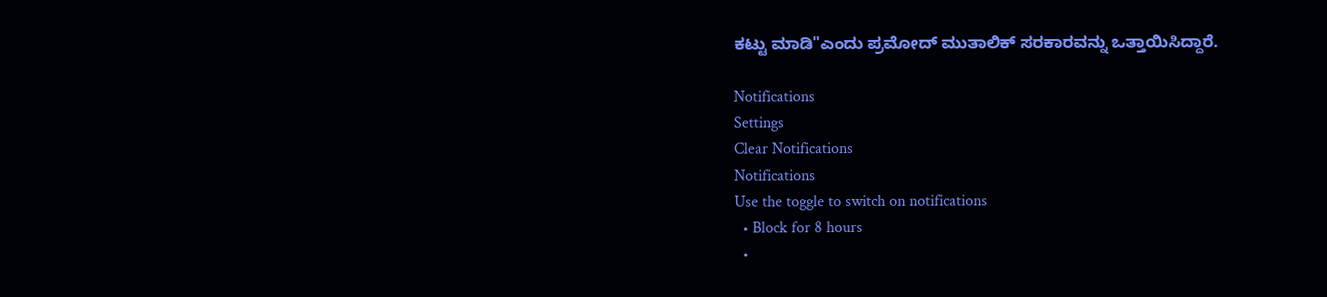ಕಟ್ಟು ಮಾಡಿ"ಎಂದು ಪ್ರಮೋದ್ ಮುತಾಲಿಕ್ ಸರಕಾರವನ್ನು ಒತ್ತಾಯಿಸಿದ್ದಾರೆ.

Notifications
Settings
Clear Notifications
Notifications
Use the toggle to switch on notifications
  • Block for 8 hours
  •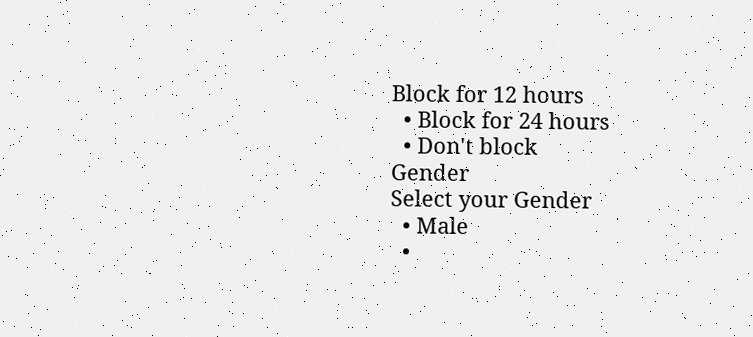Block for 12 hours
  • Block for 24 hours
  • Don't block
Gender
Select your Gender
  • Male
  •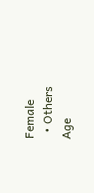Female
  • Others
Age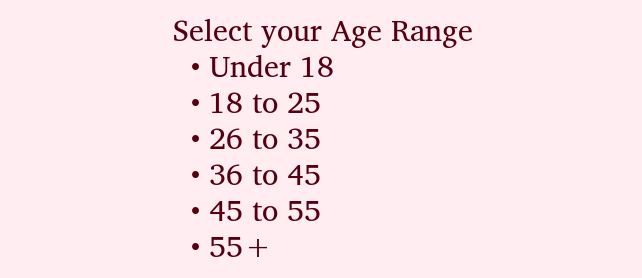Select your Age Range
  • Under 18
  • 18 to 25
  • 26 to 35
  • 36 to 45
  • 45 to 55
  • 55+